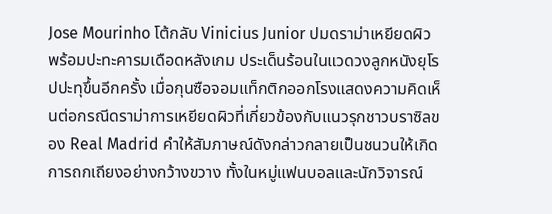Jose Mourinho โต้กลับ Vinicius Junior ปมดราม่าเหยียดผิว พร้อมปะทะคารมเดือดหลังเกม ประเด็นร้อนในแวดวงลูกหนังยุโรปปะทุขึ้นอีกครั้ง เมื่อกุนซือจอมแท็กติกออกโรงแสดงความคิดเห็นต่อกรณีดราม่าการเหยียดผิวที่เกี่ยวข้องกับแนวรุกชาวบราซิลของ Real Madrid คำให้สัมภาษณ์ดังกล่าวกลายเป็นชนวนให้เกิดการถกเถียงอย่างกว้างขวาง ทั้งในหมู่แฟนบอลและนักวิจารณ์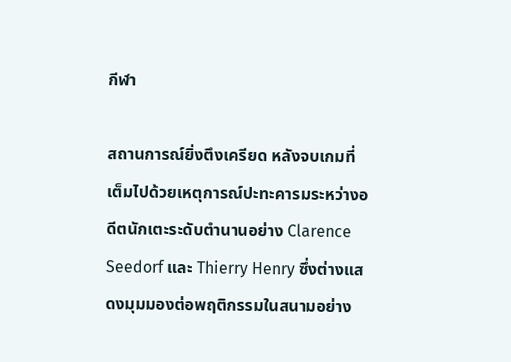กีฬา

สถานการณ์ยิ่งตึงเครียด หลังจบเกมที่เต็มไปด้วยเหตุการณ์ปะทะคารมระหว่างอดีตนักเตะระดับตำนานอย่าง Clarence Seedorf และ Thierry Henry ซึ่งต่างแสดงมุมมองต่อพฤติกรรมในสนามอย่าง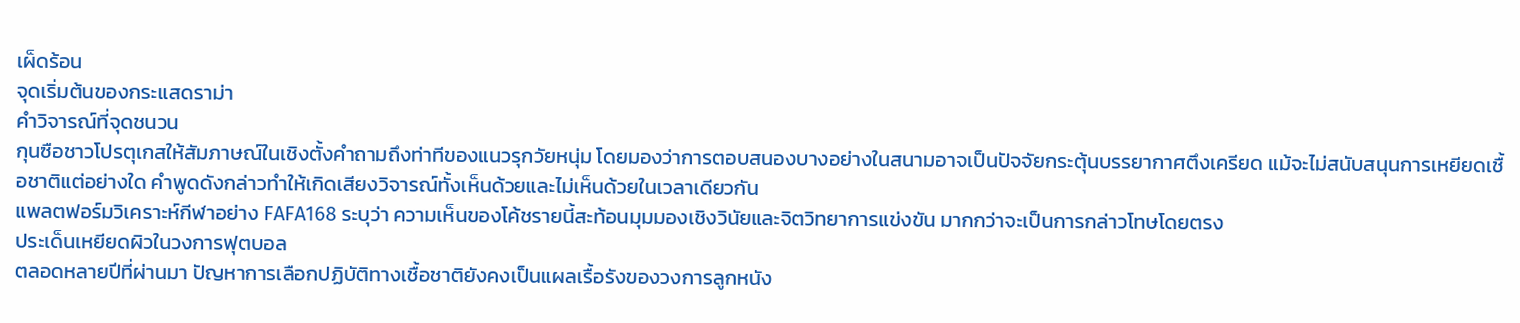เผ็ดร้อน
จุดเริ่มต้นของกระแสดราม่า
คำวิจารณ์ที่จุดชนวน
กุนซือชาวโปรตุเกสให้สัมภาษณ์ในเชิงตั้งคำถามถึงท่าทีของแนวรุกวัยหนุ่ม โดยมองว่าการตอบสนองบางอย่างในสนามอาจเป็นปัจจัยกระตุ้นบรรยากาศตึงเครียด แม้จะไม่สนับสนุนการเหยียดเชื้อชาติแต่อย่างใด คำพูดดังกล่าวทำให้เกิดเสียงวิจารณ์ทั้งเห็นด้วยและไม่เห็นด้วยในเวลาเดียวกัน
แพลตฟอร์มวิเคราะห์กีฬาอย่าง FAFA168 ระบุว่า ความเห็นของโค้ชรายนี้สะท้อนมุมมองเชิงวินัยและจิตวิทยาการแข่งขัน มากกว่าจะเป็นการกล่าวโทษโดยตรง
ประเด็นเหยียดผิวในวงการฟุตบอล
ตลอดหลายปีที่ผ่านมา ปัญหาการเลือกปฏิบัติทางเชื้อชาติยังคงเป็นแผลเรื้อรังของวงการลูกหนัง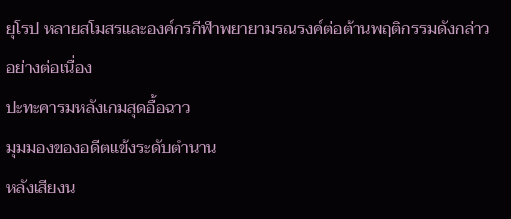ยุโรป หลายสโมสรและองค์กรกีฬาพยายามรณรงค์ต่อต้านพฤติกรรมดังกล่าวอย่างต่อเนื่อง
ปะทะคารมหลังเกมสุดอื้อฉาว
มุมมองของอดีตแข้งระดับตำนาน
หลังเสียงน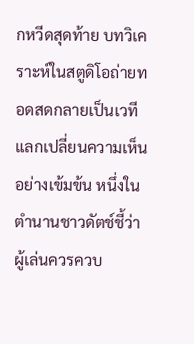กหวีดสุดท้าย บทวิเคราะห์ในสตูดิโอถ่ายทอดสดกลายเป็นเวทีแลกเปลี่ยนความเห็นอย่างเข้มข้น หนึ่งในตำนานชาวดัตช์ชี้ว่าผู้เล่นควรควบ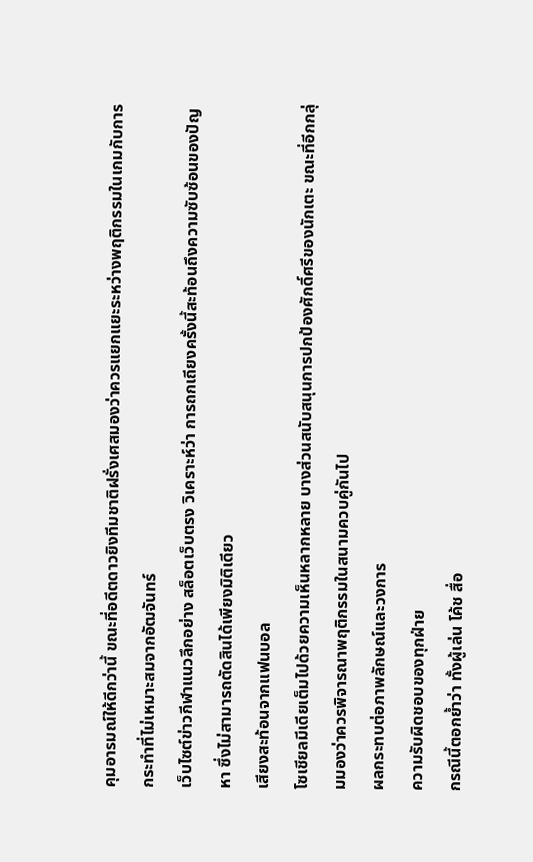คุมอารมณ์ให้ดีกว่านี้ ขณะที่อดีตดาวยิงทีมชาติฝรั่งเศสมองว่าควรแยกแยะระหว่างพฤติกรรมในเกมกับการกระทำที่ไม่เหมาะสมจากอัฒจันทร์
เว็บไซต์ข่าวกีฬาแนวลึกอย่าง สล็อตเว็บตรง วิเคราะห์ว่า การถกเถียงครั้งนี้สะท้อนถึงความซับซ้อนของปัญหา ซึ่งไม่สามารถตัดสินได้เพียงมิติเดียว
เสียงสะท้อนจากแฟนบอล
โซเชียลมีเดียเต็มไปด้วยความเห็นหลากหลาย บางส่วนสนับสนุนการปกป้องศักดิ์ศรีของนักเตะ ขณะที่อีกกลุ่มมองว่าควรพิจารณาพฤติกรรมในสนามควบคู่กันไป
ผลกระทบต่อภาพลักษณ์และวงการ
ความรับผิดชอบของทุกฝ่าย
กรณีนี้ตอกย้ำว่า ทั้งผู้เล่น โค้ช สื่อ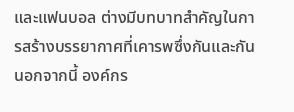และแฟนบอล ต่างมีบทบาทสำคัญในการสร้างบรรยากาศที่เคารพซึ่งกันและกัน นอกจากนี้ องค์กร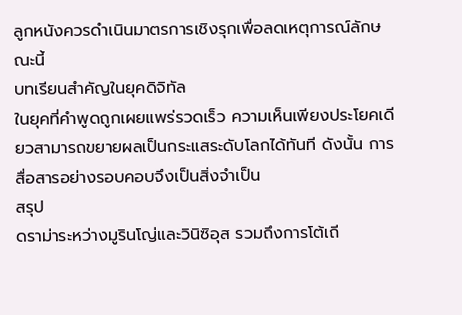ลูกหนังควรดำเนินมาตรการเชิงรุกเพื่อลดเหตุการณ์ลักษณะนี้
บทเรียนสำคัญในยุคดิจิทัล
ในยุคที่คำพูดถูกเผยแพร่รวดเร็ว ความเห็นเพียงประโยคเดียวสามารถขยายผลเป็นกระแสระดับโลกได้ทันที ดังนั้น การสื่อสารอย่างรอบคอบจึงเป็นสิ่งจำเป็น
สรุป
ดราม่าระหว่างมูรินโญ่และวินิซิอุส รวมถึงการโต้เถี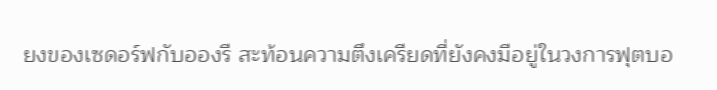ยงของเซดอร์ฟกับอองรี สะท้อนความตึงเครียดที่ยังคงมีอยู่ในวงการฟุตบอ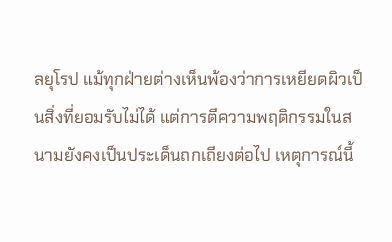ลยุโรป แม้ทุกฝ่ายต่างเห็นพ้องว่าการเหยียดผิวเป็นสิ่งที่ยอมรับไม่ได้ แต่การตีความพฤติกรรมในสนามยังคงเป็นประเด็นถกเถียงต่อไป เหตุการณ์นี้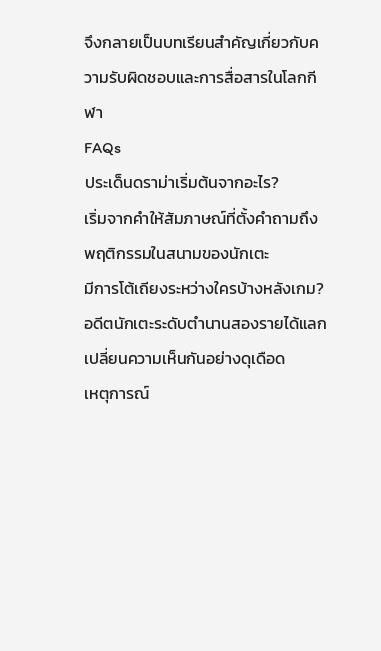จึงกลายเป็นบทเรียนสำคัญเกี่ยวกับความรับผิดชอบและการสื่อสารในโลกกีฬา
FAQs
ประเด็นดราม่าเริ่มต้นจากอะไร?
เริ่มจากคำให้สัมภาษณ์ที่ตั้งคำถามถึงพฤติกรรมในสนามของนักเตะ
มีการโต้เถียงระหว่างใครบ้างหลังเกม?
อดีตนักเตะระดับตำนานสองรายได้แลกเปลี่ยนความเห็นกันอย่างดุเดือด
เหตุการณ์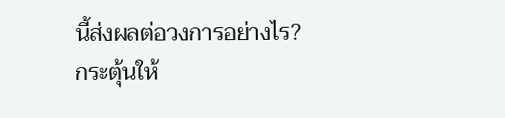นี้ส่งผลต่อวงการอย่างไร?
กระตุ้นให้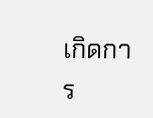เกิดการ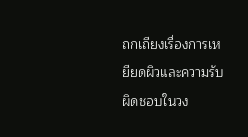ถกเถียงเรื่องการเหยียดผิวและความรับผิดชอบในวง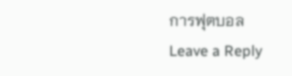การฟุตบอล
Leave a Reply